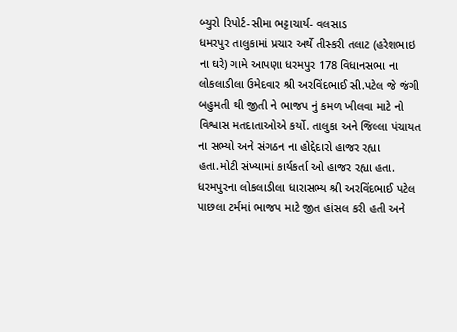બ્યુરો રિપોર્ટ-સીમા ભટ્ટાચાર્ય- વલસાડ
ધમરપુર તાલુકામાં પ્રચાર અર્થે તીસ્કરી તલાટ (હરેશભાઇ ના ઘરે) ગામે આપણા ધરમપુર 178 વિધાનસભા ના લોકલાડીલા ઉમેદવાર શ્રી અરવિંદભાઈ સી.પટેલ જે જંગી બહુમતી થી જીતી ને ભાજપ નું કમળ ખીલવા માટે નો વિશ્વાસ મતદાતાઓએ કર્યો. તાલુકા અને જિલ્લા પંચાયત ના સભ્યો અને સંગઠન ના હોદ્દેદારો હાજર રહ્યા હતા.મોટી સંખ્યામાં કાર્યકર્તા ઓ હાજર રહ્યા હતા.
ધરમપુરના લોકલાડીલા ધારાસભ્ય શ્રી અરવિંદભાઈ પટેલ પાછલા ટર્મમાં ભાજપ માટે જીત હાંસલ કરી હતી અને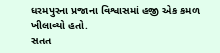ધરમપુરના પ્રજાના વિશ્વાસમાં હજી એક કમળ ખીલાવ્યો હતો.
સતત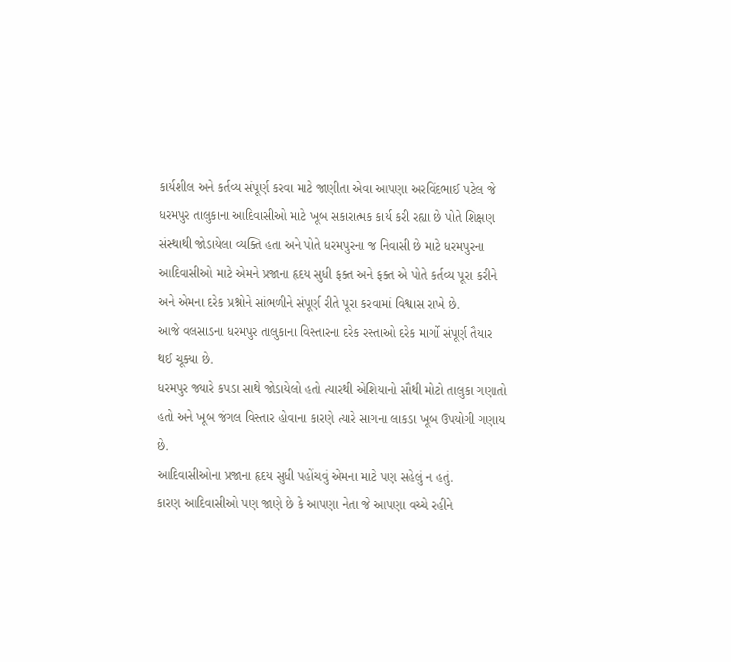કાર્યશીલ અને કર્તવ્ય સંપૂર્ણ કરવા માટે જાણીતા એવા આપણા અરવિંદભાઈ પટેલ જે ધરમપુર તાલુકાના આદિવાસીઓ માટે ખૂબ સકારાત્મક કાર્ય કરી રહ્યા છે પોતે શિક્ષણ સંસ્થાથી જોડાયેલા વ્યક્તિ હતા અને પોતે ધરમપુરના જ નિવાસી છે માટે ધરમપુરના આદિવાસીઓ માટે એમને પ્રજાના હૃદય સુધી ફક્ત અને ફક્ત એ પોતે કર્તવ્ય પૂરા કરીને અને એમના દરેક પ્રશ્નોને સાંભળીને સંપૂર્ણ રીતે પૂરા કરવામાં વિશ્વાસ રાખે છે.
આજે વલસાડના ધરમપુર તાલુકાના વિસ્તારના દરેક રસ્તાઓ દરેક માર્ગો સંપૂર્ણ તૈયાર થઈ ચૂક્યા છે.
ધરમપુર જ્યારે કપડા સાથે જોડાયેલો હતો ત્યારથી એશિયાનો સૌથી મોટો તાલુકા ગણાતો હતો અને ખૂબ જંગલ વિસ્તાર હોવાના કારણે ત્યારે સાગના લાકડા ખૂબ ઉપયોગી ગણાય છે.
આદિવાસીઓના પ્રજાના હૃદય સુધી પહોંચવું એમના માટે પણ સહેલું ન હતું.
કારણ આદિવાસીઓ પણ જાણે છે કે આપણા નેતા જે આપણા વચ્ચે રહીને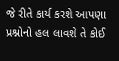જે રીતે કાર્ય કરશે આપણા પ્રશ્નોનો હલ લાવશે તે કોઈ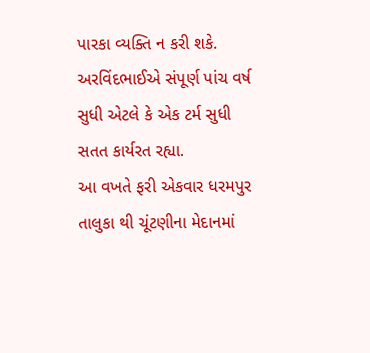પારકા વ્યક્તિ ન કરી શકે.
અરવિંદભાઈએ સંપૂર્ણ પાંચ વર્ષ સુધી એટલે કે એક ટર્મ સુધી સતત કાર્યરત રહ્યા.
આ વખતે ફરી એકવાર ધરમપુર તાલુકા થી ચૂંટણીના મેદાનમાં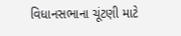વિધાનસભાના ચૂંટણી માટે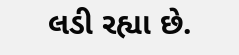લડી રહ્યા છે.